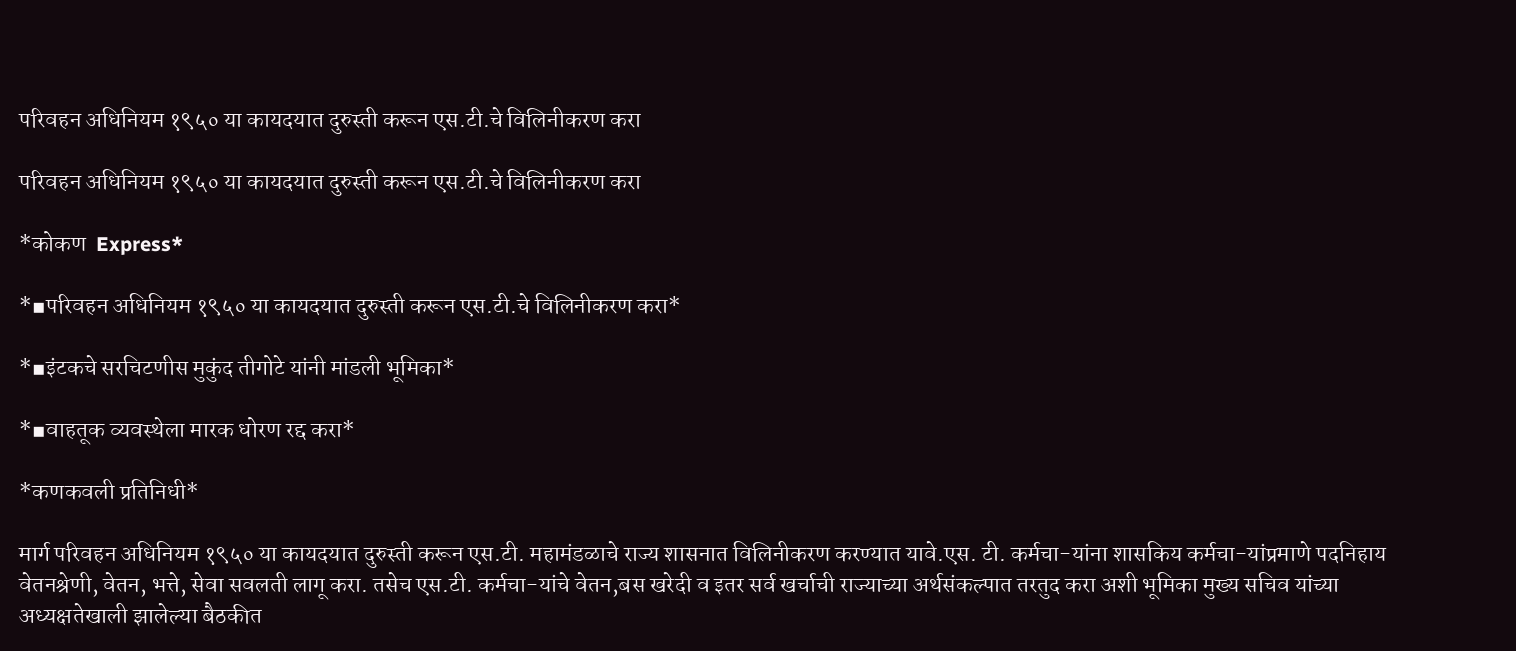परिवहन अधिनियम १९५० या कायदयात दुरुस्ती करून एस.टी.चे विलिनीकरण करा

परिवहन अधिनियम १९५० या कायदयात दुरुस्ती करून एस.टी.चे विलिनीकरण करा

*कोकण  Express*

*▪परिवहन अधिनियम १९५० या कायदयात दुरुस्ती करून एस.टी.चे विलिनीकरण करा*

*▪इंटकचे सरचिटणीस मुकुंद तीगोटे यांनी मांडली भूमिका*

*▪वाहतूक व्यवस्थेला मारक धोरण रद्द करा*

*कणकवली प्रतिनिधी*

मार्ग परिवहन अधिनियम १९५० या कायदयात दुरुस्ती करून एस.टी. महामंडळाचे राज्य शासनात विलिनीकरण करण्यात यावे.एस. टी. कर्मचा-यांना शासकिय कर्मचा-यांप्रमाणे पदनिहाय वेतनश्रेणी, वेतन, भत्ते, सेवा सवलती लागू करा. तसेच एस.टी. कर्मचा-यांचे वेतन,बस खरेदी व इतर सर्व खर्चाची राज्याच्या अर्थसंकल्पात तरतुद करा अशी भूमिका मुख्य सचिव यांच्या अध्यक्षतेखाली झालेल्या बैठकीत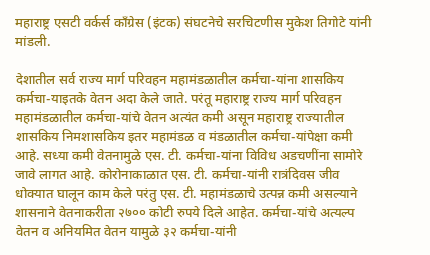महाराष्ट्र एसटी वर्कर्स कॉंग्रेस (इंटक) संघटनेचे सरचिटणीस मुकेश तिगोटे यांनी मांडली.

देशातील सर्व राज्य मार्ग परिवहन महामंडळातील कर्मचा-यांना शासकिय कर्मचा-याइतके वेतन अदा केले जाते. परंतू महाराष्ट्र राज्य मार्ग परिवहन महामंडळातील कर्मचा-यांचे वेतन अत्यंत कमी असून महाराष्ट्र राज्यातील शासकिय निमशासकिय इतर महामंडळ व मंडळातील कर्मचा-यांपेक्षा कमी आहे. सध्या कमी वेतनामुळे एस. टी. कर्मचा-यांना विविध अडचणींना सामोरे जावे लागत आहे. कोरोनाकाळात एस. टी. कर्मचा-यांनी रात्रंदिवस जीव धोक्यात घालून काम केले परंतु एस. टी. महामंडळाचे उत्पन्न कमी असल्याने शासनाने वेतनाकरीता २७०० कोटी रुपये दिले आहेत. कर्मचा-यांचे अत्यल्प वेतन व अनियमित वेतन यामुळे ३२ कर्मचा-यांनी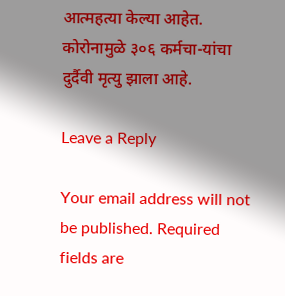आत्महत्या केल्या आहेत. कोरोनामुळे ३०६ कर्मचा-यांचा दुर्दैवी मृत्यु झाला आहे.

Leave a Reply

Your email address will not be published. Required fields are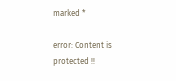marked *

error: Content is protected !!